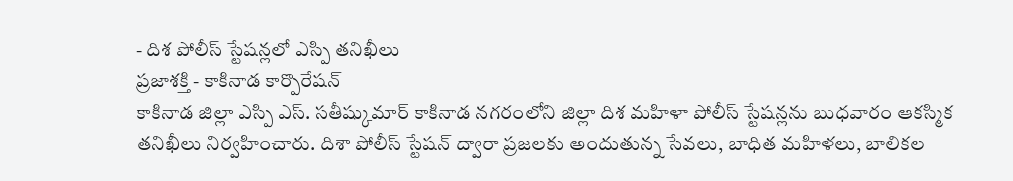- దిశ పోలీస్ స్టేషన్లలో ఎస్పి తనిఖీలు
ప్రజాశక్తి - కాకినాడ కార్పొరేషన్
కాకినాడ జిల్లా ఎస్పి ఎస్. సతీష్కుమార్ కాకినాడ నగరంలోని జిల్లా దిశ మహిళా పోలీస్ స్టేషన్లను బుధవారం ఆకస్మిక తనిఖీలు నిర్వహించారు. దిశా పోలీస్ స్టేషన్ ద్వారా ప్రజలకు అందుతున్న సేవలు, బాధిత మహిళలు, బాలికల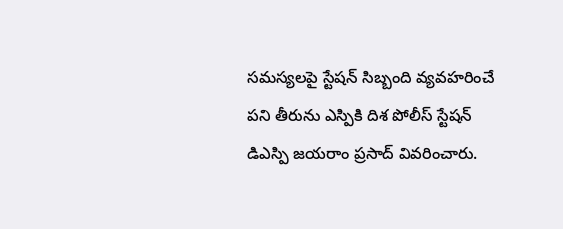సమస్యలపై స్టేషన్ సిబ్బంది వ్యవహరించే పని తీరును ఎస్పికి దిశ పోలీస్ స్టేషన్ డిఎస్పి జయరాం ప్రసాద్ వివరించారు.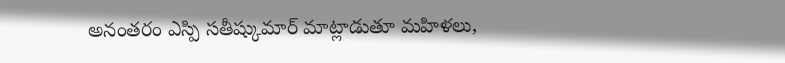అనంతరం ఎస్పి సతీష్కుమార్ మాట్లాడుతూ మహిళలు,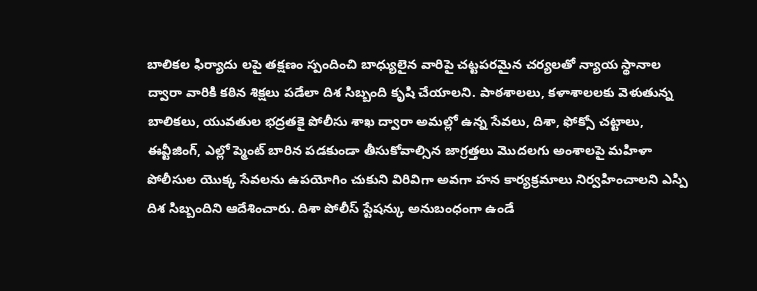బాలికల ఫిర్యాదు లపై తక్షణం స్పందించి బాధ్యులైన వారిపై చట్టపరమైన చర్యలతో న్యాయ స్థానాల ద్వారా వారికి కఠిన శిక్షలు పడేలా దిశ సిబ్బంది కృషి చేయాలని. పాఠశాలలు, కళాశాలలకు వెళుతున్న బాలికలు, యువతుల భద్రతకై పోలీసు శాఖ ద్వారా అమల్లో ఉన్న సేవలు, దిశా, ఫోక్సో చట్టాలు, ఈవ్టీజింగ్, ఎల్లో ప్మెంట్ బారిన పడకుండా తీసుకోవాల్సిన జాగ్రత్తలు మొదలగు అంశాలపై మహిళా పోలీసుల యొక్క సేవలను ఉపయోగిం చుకుని విరివిగా అవగా హన కార్యక్రమాలు నిర్వహించాలని ఎస్పి దిశ సిబ్బందిని ఆదేశించారు. దిశా పోలీస్ స్టేషన్కు అనుబంధంగా ఉండే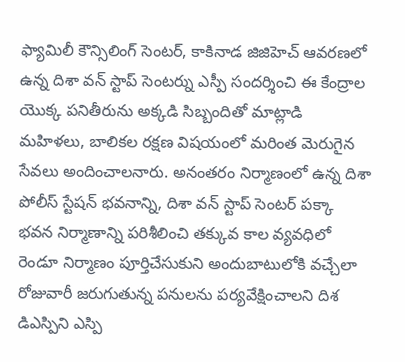ఫ్యామిలీ కౌన్సిలింగ్ సెంటర్, కాకినాడ జిజిహెచ్ ఆవరణలో ఉన్న దిశా వన్ స్టాప్ సెంటర్ను ఎస్పీ సందర్శించి ఈ కేంద్రాల యొక్క పనితీరును అక్కడి సిబ్బందితో మాట్లాడి మహిళలు, బాలికల రక్షణ విషయంలో మరింత మెరుగైన సేవలు అందించాలనారు. అనంతరం నిర్మాణంలో ఉన్న దిశా పోలీస్ స్టేషన్ భవనాన్ని, దిశా వన్ స్టాప్ సెంటర్ పక్కా భవన నిర్మాణాన్ని పరిశీలించి తక్కువ కాల వ్యవధిలో రెండూ నిర్మాణం పూర్తిచేసుకుని అందుబాటులోకి వచ్చేలా రోజువారీ జరుగుతున్న పనులను పర్యవేక్షించాలని దిశ డిఎస్పిని ఎస్పి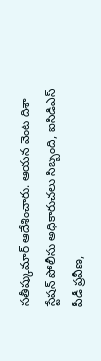సతీష్కుమార్ ఆదేశించారు. ఆయన వెంట దిశా స్టేషన్ పోలీసు అధికారుచలు సిబ్బంది, ఐసిడిఎస్ పీడీ ప్రవీణ,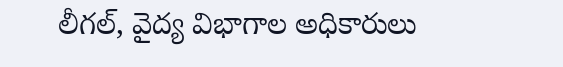లీగల్, వైద్య విభాగాల అధికారులు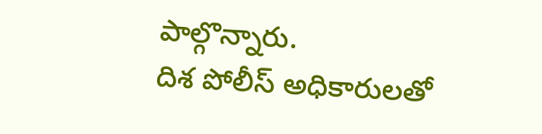పాల్గొన్నారు.
దిశ పోలీస్ అధికారులతో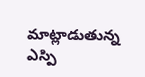మాట్లాడుతున్న ఎస్పి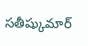సతీష్కుమార్